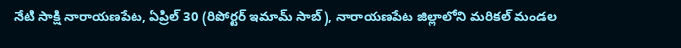నేటి సాక్షి నారాయణపేట, ఏప్రిల్ 30 (రిపోర్టర్ ఇమామ్ సాబ్), నారాయణపేట జిల్లాలోని మరికల్ మండల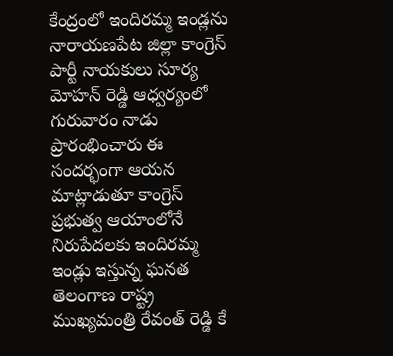కేంద్రంలో ఇందిరమ్మ ఇండ్లను నారాయణపేట జిల్లా కాంగ్రెస్ పార్టీ నాయకులు సూర్య మోహన్ రెడ్డి ఆధ్వర్యంలో గురువారం నాడు ప్రారంభించారు ఈ సందర్భంగా ఆయన మాట్లాడుతూ కాంగ్రెస్ ప్రభుత్వ ఆయాంలోనే నిరుపేదలకు ఇందిరమ్మ ఇండ్లు ఇస్తున్న ఘనత తెలంగాణ రాష్ట్ర ముఖ్యమంత్రి రేవంత్ రెడ్డి కే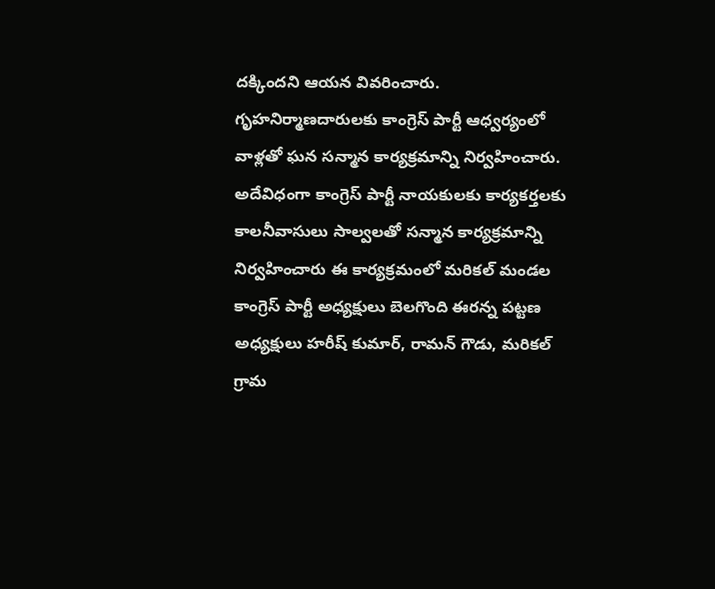దక్కిందని ఆయన వివరించారు. గృహనిర్మాణదారులకు కాంగ్రెస్ పార్టీ ఆధ్వర్యంలో వాళ్లతో ఘన సన్మాన కార్యక్రమాన్ని నిర్వహించారు. అదేవిధంగా కాంగ్రెస్ పార్టీ నాయకులకు కార్యకర్తలకు కాలనీవాసులు సాల్వలతో సన్మాన కార్యక్రమాన్ని నిర్వహించారు ఈ కార్యక్రమంలో మరికల్ మండల కాంగ్రెస్ పార్టీ అధ్యక్షులు బెలగొంది ఈరన్న పట్టణ అధ్యక్షులు హరీష్ కుమార్, రామన్ గౌడు, మరికల్ గ్రామ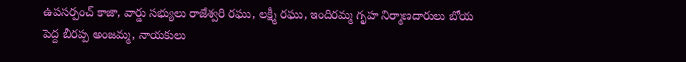ఉపసర్పంచ్ కాజా, వార్డు సభ్యులు రాజేశ్వరి రఘు, లక్ష్మీ రఘు, ఇందిరమ్మ గృహ నిర్మాణదారులు బోయ పెద్ద బీరప్ప అంజమ్మ, నాయకులు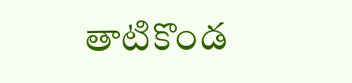తాటికొండ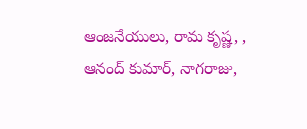ఆంజనేయులు, రామ కృష్ణ, , ఆనంద్ కుమార్, నాగరాజు,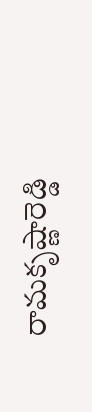రామకృష్ణారెడ్డి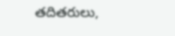తదితరులు,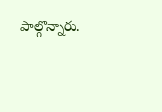పాల్గొన్నారు.